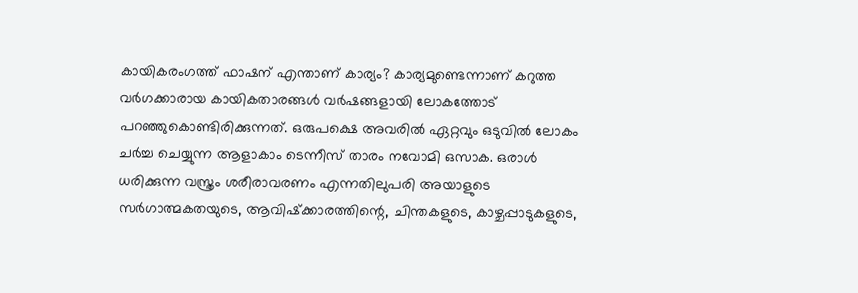കായികരംഗത്ത് ഫാഷന് എന്താണ് കാര്യം? കാര്യമുണ്ടെന്നാണ് കറുത്ത വർഗക്കാരായ കായികതാരങ്ങൾ വർഷങ്ങളായി ലോകത്തോട് പറഞ്ഞുകൊണ്ടിരിക്കുന്നത്. ഒരുപക്ഷെ അവരിൽ ഏറ്റവും ഒടുവിൽ ലോകം ചർച്ച ചെയ്യുന്ന ആളാകാം ടെന്നീസ് താരം നവോമി ഒസാക. ഒരാൾ ധരിക്കുന്ന വസ്ത്രം ശരീരാവരണം എന്നതിലുപരി അയാളുടെ സർഗാത്മകതയുടെ, ആവിഷ്‌ക്കാരത്തിന്റെ, ചിന്തകളുടെ, കാഴ്ചപ്പാടുകളുടെ,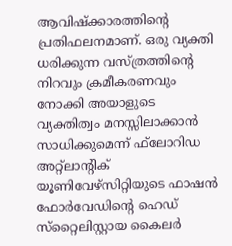ആവിഷ്‌ക്കാരത്തിന്റെ പ്രതിഫലനമാണ്. ഒരു വ്യക്തി ധരിക്കുന്ന വസ്ത്രത്തിന്റെ നിറവും ക്രമീകരണവും നോക്കി അയാളുടെ വ്യക്തിത്വം മനസ്സിലാക്കാൻ സാധിക്കുമെന്ന് ഫ്‌ലോറിഡ അറ്റ്‌ലാന്റിക് യൂണിവേഴ്‌സിറ്റിയുടെ ഫാഷൻ ഫോർവേഡിന്റെ ഹെഡ് സ്‌റ്റൈലിസ്റ്റായ കൈലർ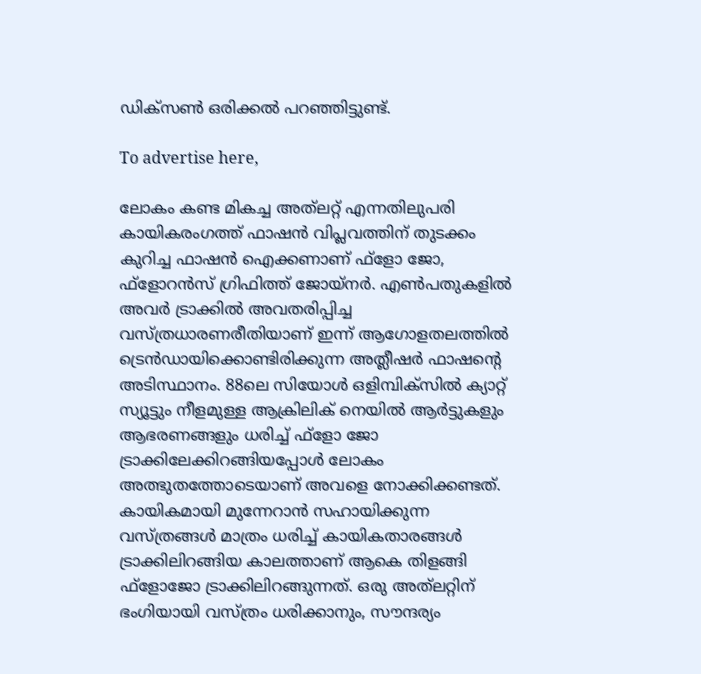ഡിക്‌സൺ ഒരിക്കൽ പറഞ്ഞിട്ടുണ്ട്.

To advertise here,

ലോകം കണ്ട മികച്ച അത്‌ലറ്റ് എന്നതിലുപരി കായികരംഗത്ത് ഫാഷൻ വിപ്ലവത്തിന് തുടക്കം കുറിച്ച ഫാഷൻ ഐക്കണാണ് ഫ്‌ളോ ജോ, ഫ്ളോറൻസ് ഗ്രിഫിത്ത് ജോയ്നർ. എൺപതുകളിൽ അവർ ട്രാക്കിൽ അവതരിപ്പിച്ച വസ്ത്രധാരണരീതിയാണ് ഇന്ന് ആഗോളതലത്തിൽ ട്രെൻഡായിക്കൊണ്ടിരിക്കുന്ന അത്ലീഷർ ഫാഷന്റെ അടിസ്ഥാനം. 88ലെ സിയോൾ ഒളിമ്പിക്‌സിൽ ക്യാറ്റ് സ്യൂട്ടും നീളമുള്ള ആക്രിലിക് നെയിൽ ആർട്ടുകളും ആഭരണങ്ങളും ധരിച്ച് ഫ്‌ളോ ജോ ട്രാക്കിലേക്കിറങ്ങിയപ്പോൾ ലോകം അത്ഭുതത്തോടെയാണ് അവളെ നോക്കിക്കണ്ടത്. കായികമായി മുന്നേറാൻ സഹായിക്കുന്ന വസ്ത്രങ്ങൾ മാത്രം ധരിച്ച് കായികതാരങ്ങൾ ട്രാക്കിലിറങ്ങിയ കാലത്താണ് ആകെ തിളങ്ങി ഫ്‌ളോജോ ട്രാക്കിലിറങ്ങുന്നത്. ഒരു അത്‌ലറ്റിന് ഭംഗിയായി വസ്ത്രം ധരിക്കാനും, സൗന്ദര്യം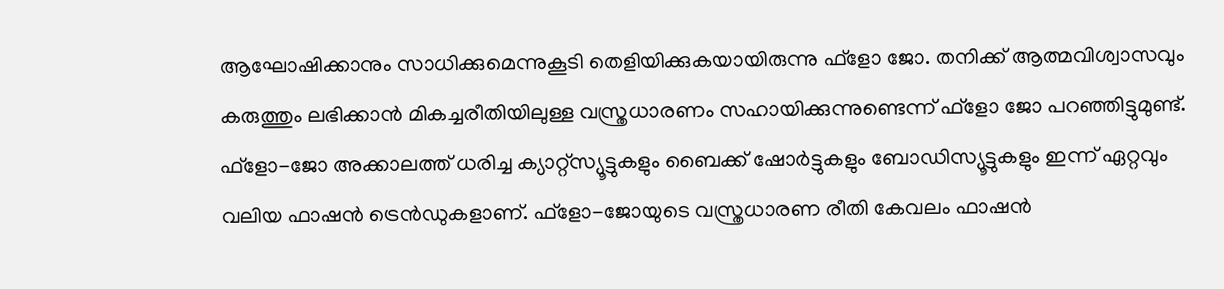ആഘോഷിക്കാനും സാധിക്കുമെന്നുകൂടി തെളിയിക്കുകയായിരുന്നു ഫ്‌ളോ ജോ. തനിക്ക് ആത്മവിശ്വാസവും കരുത്തും ലഭിക്കാൻ മികച്ചരീതിയിലുള്ള വസ്ത്രധാരണം സഹായിക്കുന്നുണ്ടെന്ന് ഫ്‌ളോ ജോ പറഞ്ഞിട്ടുമുണ്ട്. ഫ്‌ളോ-ജോ അക്കാലത്ത് ധരിച്ച ക്യാറ്റ്സ്യൂട്ടുകളും ബൈക്ക് ഷോർട്ടുകളും ബോഡിസ്യൂട്ടുകളും ഇന്ന് ഏറ്റവും വലിയ ഫാഷൻ ട്രെൻഡുകളാണ്. ഫ്‌ളോ-ജോയുടെ വസ്ത്രധാരണ രീതി കേവലം ഫാഷൻ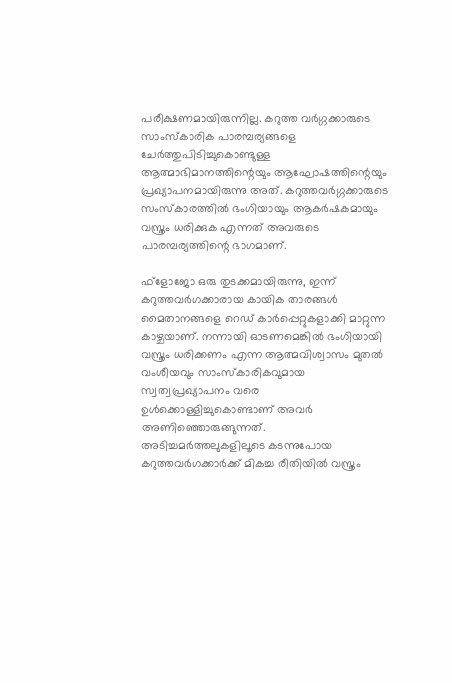പരീക്ഷണമായിരുന്നില്ല. കറുത്ത വർഗ്ഗക്കാരുടെ സാംസ്‌കാരിക പാരമ്പര്യങ്ങളെ ചേർത്തുപിടിച്ചുകൊണ്ടുള്ള ആത്മാഭിമാനത്തിന്റെയും ആഘോഷത്തിന്റെയും പ്രഖ്യാപനമായിരുന്നു അത്. കറുത്തവർഗ്ഗക്കാരുടെ സംസ്‌കാരത്തിൽ ഭംഗിയായും ആകർഷകമായും വസ്ത്രം ധരിക്കുക എന്നത് അവരുടെ പാരമ്പര്യത്തിന്റെ ഭാഗമാണ്.

ഫ്ളോജോ ഒരു തുടക്കമായിരുന്നു, ഇന്ന് കറുത്തവർഗക്കാരായ കായിക താരങ്ങൾ മൈതാനങ്ങളെ റെഡ് കാർപ്പെറ്റുകളാക്കി മാറ്റുന്ന കാഴ്ചയാണ്. നന്നായി ഓടണമെങ്കിൽ ഭംഗിയായി വസ്ത്രം ധരിക്കണം എന്ന ആത്മവിശ്വാസം മുതൽ വംശീയവും സാംസ്‌കാരികവുമായ സ്വത്വപ്രഖ്യാപനം വരെ ഉൾക്കൊള്ളിച്ചുകൊണ്ടാണ് അവർ അണിഞ്ഞൊരുങ്ങുന്നത്. അടിച്ചമർത്തലുകളിലൂടെ കടന്നുപോയ കറുത്തവർഗക്കാർക്ക് മികച്ച രീതിയിൽ വസ്ത്രം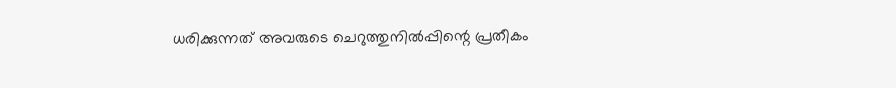ധരിക്കുന്നത് അവരുടെ ചെറുത്തുനിൽപ്പിന്റെ പ്രതീകം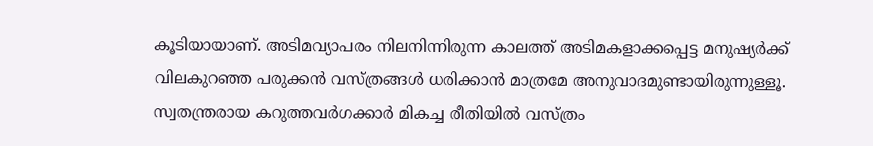കൂടിയായാണ്. അടിമവ്യാപരം നിലനിന്നിരുന്ന കാലത്ത് അടിമകളാക്കപ്പെട്ട മനുഷ്യർക്ക് വിലകുറഞ്ഞ പരുക്കൻ വസ്ത്രങ്ങൾ ധരിക്കാൻ മാത്രമേ അനുവാദമുണ്ടായിരുന്നുള്ളൂ. സ്വതന്ത്രരായ കറുത്തവർഗക്കാർ മികച്ച രീതിയിൽ വസ്ത്രം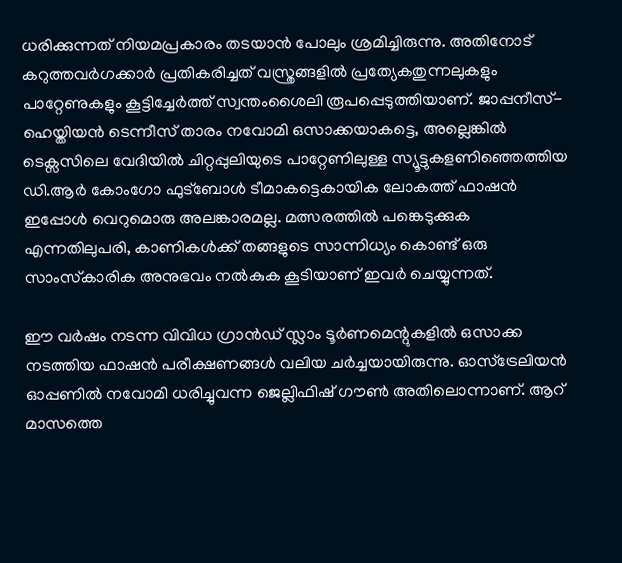ധരിക്കുന്നത് നിയമപ്രകാരം തടയാൻ പോലും ശ്രമിച്ചിരുന്നു. അതിനോട് കറുത്തവർഗക്കാർ പ്രതികരിച്ചത് വസ്ത്രങ്ങളിൽ പ്രത്യേകതുന്നലുകളും പാറ്റേണുകളും കൂട്ടിച്ചേർത്ത് സ്വന്തംശൈലി രൂപപ്പെടുത്തിയാണ്. ജാപ്പനീസ്-ഹെയ്തിയൻ ടെന്നീസ് താരം നവോമി ഒസാക്കയാകട്ടെ, അല്ലെങ്കിൽ ടെക്സസിലെ വേദിയിൽ ചിറ്റപ്പുലിയുടെ പാറ്റേണിലുള്ള സ്യൂട്ടുകളണിഞ്ഞെത്തിയ ഡി.ആർ കോംഗോ ഫുട്‌ബോൾ ടീമാകട്ടെകായിക ലോകത്ത് ഫാഷൻ ഇപ്പോൾ വെറുമൊരു അലങ്കാരമല്ല. മത്സരത്തിൽ പങ്കെടുക്കുക എന്നതിലുപരി, കാണികൾക്ക് തങ്ങളുടെ സാന്നിധ്യം കൊണ്ട് ഒരു സാംസ്‌കാരിക അനുഭവം നൽകുക കൂടിയാണ് ഇവർ ചെയ്യുന്നത്.

ഈ വർഷം നടന്ന വിവിധ ഗ്രാൻഡ് സ്ലാം ടൂർണമെന്റുകളിൽ ഒസാക്ക നടത്തിയ ഫാഷൻ പരീക്ഷണങ്ങൾ വലിയ ചർച്ചയായിരുന്നു. ഓസ്ട്രേലിയൻ ഓപ്പണിൽ നവോമി ധരിച്ചുവന്ന ജെല്ലിഫിഷ് ഗൗൺ അതിലൊന്നാണ്. ആറ് മാസത്തെ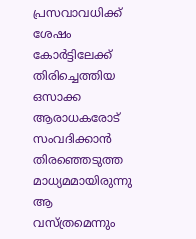പ്രസവാവധിക്ക് ശേഷം കോർട്ടിലേക്ക് തിരിച്ചെത്തിയ ഒസാക്ക ആരാധകരോട് സംവദിക്കാൻ തിരഞ്ഞെടുത്ത മാധ്യമമായിരുന്നു ആ വസ്ത്രമെന്നും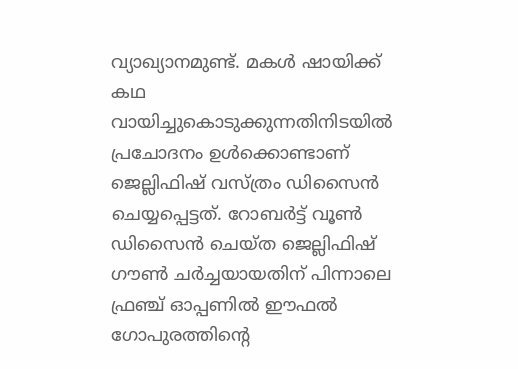വ്യാഖ്യാനമുണ്ട്. മകൾ ഷായിക്ക് കഥ വായിച്ചുകൊടുക്കുന്നതിനിടയിൽ പ്രചോദനം ഉൾക്കൊണ്ടാണ് ജെല്ലിഫിഷ് വസ്ത്രം ഡിസൈൻ ചെയ്യപ്പെട്ടത്. റോബർട്ട് വൂൺ ഡിസൈൻ ചെയ്ത ജെല്ലിഫിഷ് ഗൗൺ ചർച്ചയായതിന് പിന്നാലെ ഫ്രഞ്ച് ഓപ്പണിൽ ഈഫൽ ഗോപുരത്തിന്റെ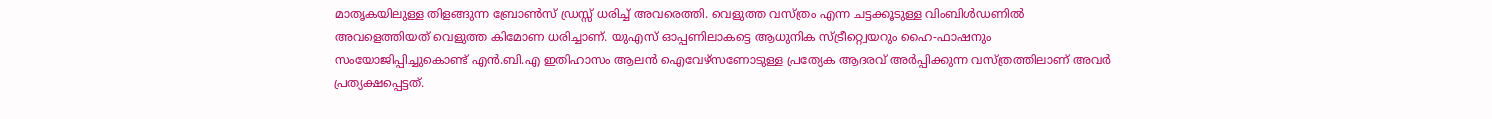മാതൃകയിലുള്ള തിളങ്ങുന്ന ബ്രോൺസ് ഡ്രസ്സ് ധരിച്ച് അവരെത്തി. വെളുത്ത വസ്ത്രം എന്ന ചട്ടക്കൂടുള്ള വിംബിൾഡണിൽ അവളെത്തിയത് വെളുത്ത കിമോണ ധരിച്ചാണ്. യുഎസ് ഓപ്പണിലാകട്ടെ ആധുനിക സ്ട്രീറ്റ്വെയറും ഹൈ-ഫാഷനും സംയോജിപ്പിച്ചുകൊണ്ട് എൻ.ബി.എ ഇതിഹാസം ആലൻ ഐവേഴ്സണോടുള്ള പ്രത്യേക ആദരവ് അർപ്പിക്കുന്ന വസ്ത്രത്തിലാണ് അവർ പ്രത്യക്ഷപ്പെട്ടത്.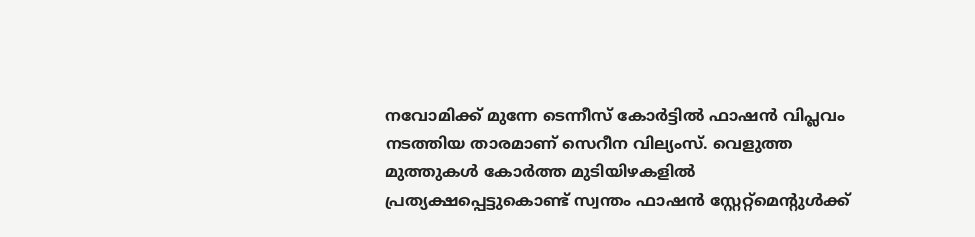നവോമിക്ക് മുന്നേ ടെന്നീസ് കോർട്ടിൽ ഫാഷൻ വിപ്ലവം നടത്തിയ താരമാണ് സെറീന വില്യംസ്. വെളുത്ത മുത്തുകൾ കോർത്ത മുടിയിഴകളിൽ പ്രത്യക്ഷപ്പെട്ടുകൊണ്ട് സ്വന്തം ഫാഷൻ സ്റ്റേറ്റ്‌മെന്റുൾക്ക്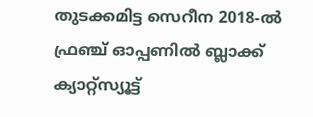തുടക്കമിട്ട സെറീന 2018-ൽ ഫ്രഞ്ച് ഓപ്പണിൽ ബ്ലാക്ക് ക്യാറ്റ്സ്യൂട്ട്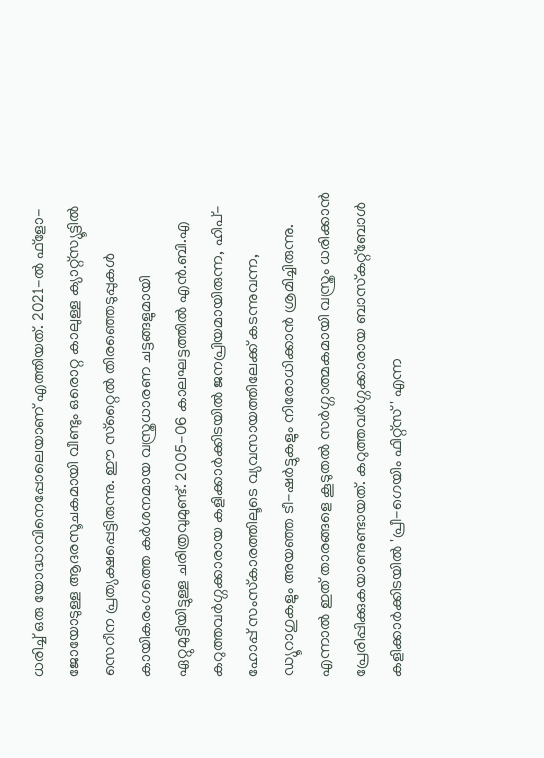ധരിച്ച് ഒരു യോദ്ധാവിനെപ്പോലെയാണ് എത്തിയത്. 2021-ൽ ഫ്‌ളോ-ജോയോടുള്ള ആദരസൂചകമായി വീണ്ടും ഒരൊറ്റ കാലുള്ള ക്യാറ്റ്സ്യൂട്ടിൽ സെറീന പ്രത്യക്ഷപ്പെട്ടിരുന്നു. ഈ സ്‌റ്റൈൽ തിരഞ്ഞെടുപ്പുകൾ കായികരംഗത്തെ കർശനമായ വസ്ത്രധാരണ ചട്ടങ്ങളുമായി ഏറ്റുമുട്ടിയിട്ടുള്ള ചരിത്രവുമുണ്ട്. 2005-06 കാലഘട്ടത്തിൽ എൻ.ബി.എ കറുത്തവർഗ്ഗക്കാരായ കളിക്കാർക്കിടയിൽ ജനപ്രിയമായിരുന്ന, ഹിപ്-ഹോപ്പ് സംസ്‌കാരത്തിലൂടെ വ്യവസായത്തിലേക്ക് കടന്നുവന്ന, ഡ്യൂറാഗുകളും അയഞ്ഞ ടീ-ഷർട്ടുകളും നിരോധിക്കാൻ ശ്രമിച്ചിരുന്നു. എന്നാൽ ഇത് താരങ്ങളെ കൂടുതൽ സർഗ്ഗാത്മകമായി വസ്ത്രം ധരിക്കാൻ പ്രേരിപ്പിക്കുകയാണുണ്ടായത്. കറുത്തവർഗ്ഗക്കാരായ ബാസ്‌കറ്റ്‌ബോൾ കളിക്കാർക്കിടയിൽ 'പ്രീ-ഗെയിം ഫിറ്റ്‌സ്' എന്ന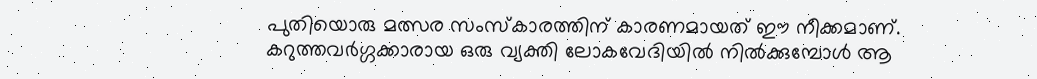പുതിയൊരു മത്സര സംസ്‌കാരത്തിന് കാരണമായത് ഈ നീക്കമാണ്. കറുത്തവർഗ്ഗക്കാരായ ഒരു വ്യക്തി ലോകവേദിയിൽ നിൽക്കുമ്പോൾ ആ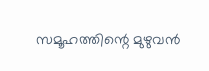സമൂഹത്തിന്റെ മുഴുവൻ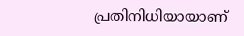പ്രതിനിധിയായാണ്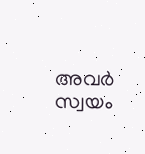അവർ സ്വയം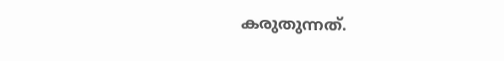കരുതുന്നത്.